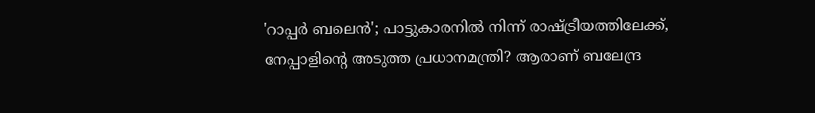'റാപ്പർ ബലെൻ'; പാട്ടുകാരനിൽ നിന്ന് രാഷ്ട്രീയത്തിലേക്ക്, നേപ്പാളിന്റെ അടുത്ത പ്രധാനമന്ത്രി? ആരാണ് ബലേന്ദ്ര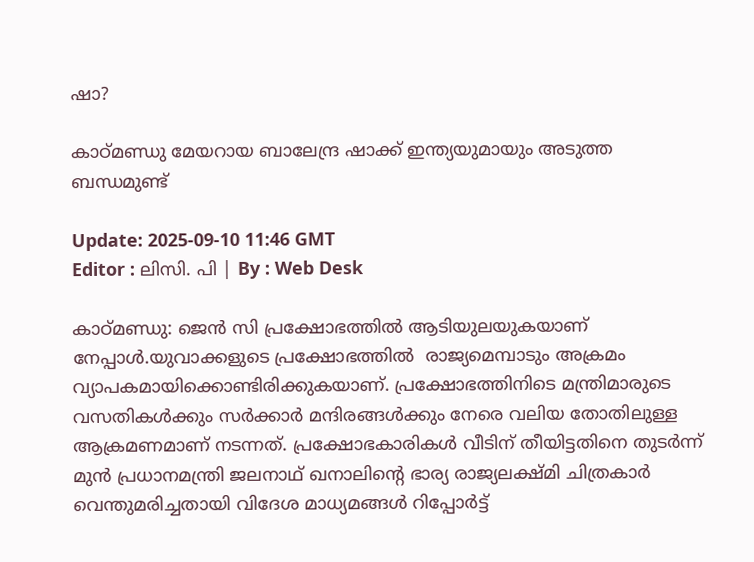ഷാ?

കാഠ്മണ്ഡു മേയറായ ബാലേന്ദ്ര ഷാക്ക് ഇന്ത്യയുമായും അടുത്ത ബന്ധമുണ്ട്

Update: 2025-09-10 11:46 GMT
Editor : ലിസി. പി | By : Web Desk

കാഠ്മണ്ഡു: ജെൻ സി പ്രക്ഷോഭത്തിൽ ആടിയുലയുകയാണ് നേപ്പാൾ.യുവാക്കളുടെ പ്രക്ഷോഭത്തില്‍  രാജ്യമെമ്പാടും അക്രമം വ്യാപകമായിക്കൊണ്ടിരിക്കുകയാണ്. പ്രക്ഷോഭത്തിനിടെ മന്ത്രിമാരുടെ വസതികൾക്കും സര്‍ക്കാര്‍ മന്ദിരങ്ങൾക്കും നേരെ വലിയ തോതിലുള്ള ആക്രമണമാണ് നടന്നത്. പ്രക്ഷോഭകാരികൾ വീടിന് തീയിട്ടതിനെ തുടര്‍ന്ന് മുന്‍ പ്രധാനമന്ത്രി ജലനാഥ് ഖനാലിന്റെ ഭാര്യ രാജ്യലക്ഷ്മി ചിത്രകാര്‍ വെന്തുമരിച്ചതായി വിദേശ മാധ്യമങ്ങള്‍ റിപ്പോര്‍ട്ട്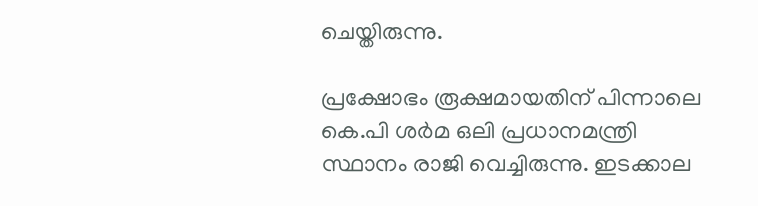ചെയ്തിരുന്നു.

പ്രക്ഷോഭം രൂക്ഷമായതിന് പിന്നാലെ കെ.പി ശർമ ഒലി പ്രധാനമന്ത്രി സ്ഥാനം രാജി വെച്ചിരുന്നു. ഇടക്കാല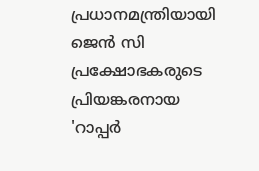പ്രധാനമന്ത്രിയായി ജെൻ സി പ്രക്ഷോഭകരുടെ പ്രിയങ്കരനായ 'റാപ്പർ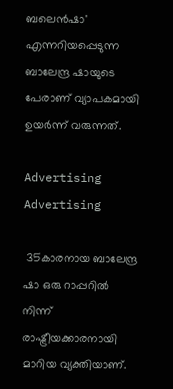ബലെൻഷാ' എന്നറിയപ്പെടുന്ന ബാലേന്ദ്ര ഷായുടെ പേരാണ് വ്യാപകമായി ഉയർന്ന് വരുന്നത്.

Advertising
Advertising

 35കാരനായ ബാലേന്ദ്ര ഷാ ഒരു റാപ്പറിൽ നിന്ന് രാഷ്ട്രീയക്കാരനായി മാറിയ വ്യക്തിയാണ്.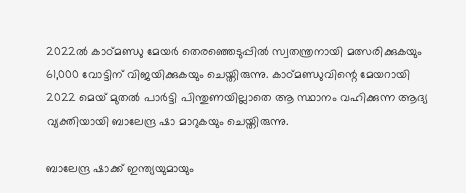2022ൽ കാഠ്മണ്ഡു മേയർ തെരഞ്ഞെടുപ്പിൽ സ്വതന്ത്രനായി മത്സരിക്കുകയും 61,000 വോട്ടിന് വിജയിക്കുകയും ചെയ്തിരുന്നു. കാഠ്മണ്ഡുവിന്റെ മേയറായി 2022 മെയ് മുതൽ പാർട്ടി പിന്തുണയില്ലാതെ ആ സ്ഥാനം വഹിക്കുന്ന ആദ്യ വ്യക്തിയായി ബാലേന്ദ്ര ഷാ മാറുകയും ചെയ്തിരുന്നു.

ബാലേന്ദ്ര ഷാക്ക് ഇന്ത്യയുമായും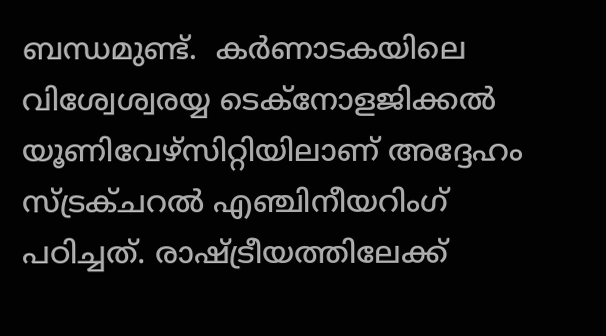ബന്ധമുണ്ട്.  കർണാടകയിലെ വിശ്വേശ്വരയ്യ ടെക്നോളജിക്കൽ യൂണിവേഴ്സിറ്റിയിലാണ് അദ്ദേഹം സ്ട്രക്ചറൽ എഞ്ചിനീയറിംഗ് പഠിച്ചത്. രാഷ്ട്രീയത്തിലേക്ക്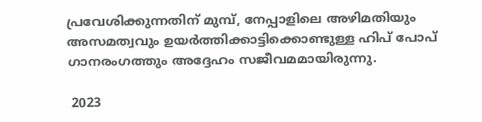പ്രവേശിക്കുന്നതിന് മുമ്പ്, നേപ്പാളിലെ അഴിമതിയും അസമത്വവും ഉയർത്തിക്കാട്ടിക്കൊണ്ടുള്ള ഹിപ് പോപ് ഗാനരംഗത്തും അദ്ദേഹം സജീവമമായിരുന്നു.

 2023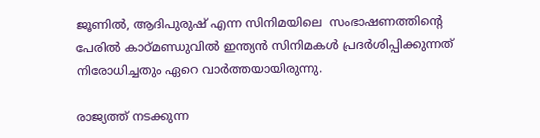ജൂണിൽ, ആദിപുരുഷ് എന്ന സിനിമയിലെ  സംഭാഷണത്തിന്റെ പേരിൽ കാഠ്മണ്ഡുവിൽ ഇന്ത്യൻ സിനിമകൾ പ്രദർശിപ്പിക്കുന്നത് നിരോധിച്ചതും ഏറെ വാര്‍ത്തയായിരുന്നു.

രാജ്യത്ത് നടക്കുന്ന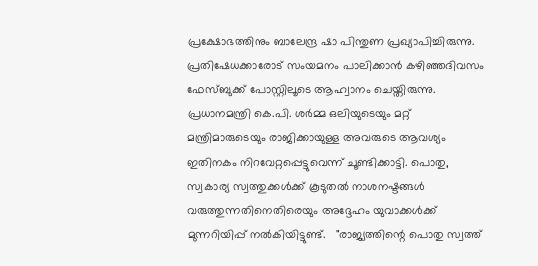പ്രക്ഷോഭത്തിനും ബാലേന്ദ്ര ഷാ പിന്തുണ പ്രഖ്യാപിച്ചിരുന്നു. പ്രതിഷേധക്കാരോട് സംയമനം പാലിക്കാൻ കഴിഞ്ഞദിവസം ഫേസ്ബുക്ക് പോസ്റ്റിലൂടെ ആഹ്വാനം ചെയ്തിരുന്നു. പ്രധാനമന്ത്രി കെ.പി. ശർമ്മ ഒലിയുടെയും മറ്റ് മന്ത്രിമാരുടെയും രാജിക്കായുള്ള അവരുടെ ആവശ്യം ഇതിനകം നിറവേറ്റപ്പെട്ടുവെന്ന് ചൂണ്ടിക്കാട്ടി. പൊതു, സ്വകാര്യ സ്വത്തുക്കൾക്ക് കൂടുതൽ നാശനഷ്ടങ്ങൾ വരുത്തുന്നതിനെതിരെയും അദ്ദേഹം യുവാക്കള്‍ക്ക് മുന്നറിയിപ്പ് നല്‍കിയിട്ടുണ്ട്.   "രാജ്യത്തിന്റെ പൊതു സ്വത്ത്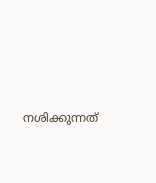നശിക്കുന്നത്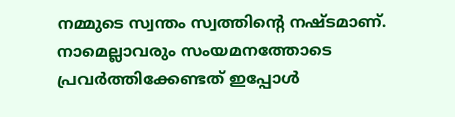നമ്മുടെ സ്വന്തം സ്വത്തിന്റെ നഷ്ടമാണ്. നാമെല്ലാവരും സംയമനത്തോടെ പ്രവർത്തിക്കേണ്ടത് ഇപ്പോൾ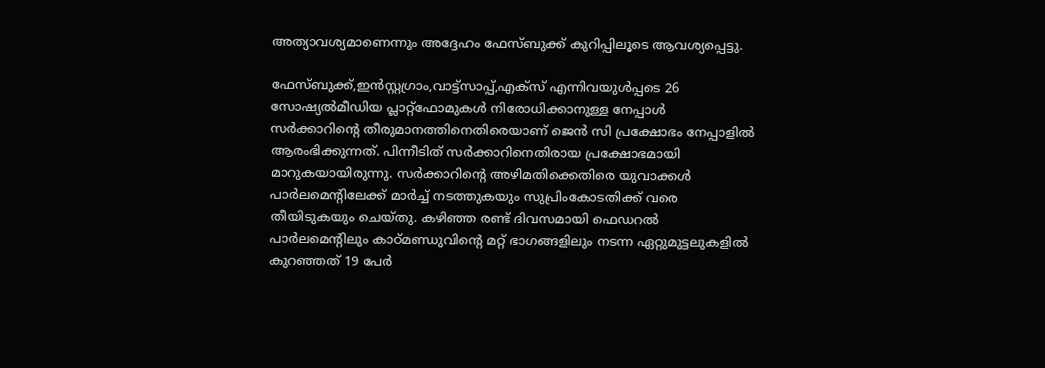അത്യാവശ്യമാണെന്നും അദ്ദേഹം ഫേസ്ബുക്ക് കുറിപ്പിലൂടെ ആവശ്യപ്പെട്ടു.

ഫേസ്ബുക്ക്,ഇൻസ്റ്റഗ്രാം,വാട്ട്‌സാപ്പ്,എക്‌സ് എന്നിവയുൾപ്പടെ 26 സോഷ്യൽമീഡിയ പ്ലാറ്റ്‌ഫോമുകൾ നിരോധിക്കാനുള്ള നേപ്പാൾ സർക്കാറിന്റെ തീരുമാനത്തിനെതിരെയാണ് ജെൻ സി പ്രക്ഷോഭം നേപ്പാളിൽ ആരംഭിക്കുന്നത്. പിന്നീടിത് സർക്കാറിനെതിരായ പ്രക്ഷോഭമായി മാറുകയായിരുന്നു. സർക്കാറിന്റെ അഴിമതിക്കെതിരെ യുവാക്കൾ പാർലമെന്റിലേക്ക് മാർച്ച് നടത്തുകയും സുപ്രിംകോടതിക്ക് വരെ തീയിടുകയും ചെയ്തു. കഴിഞ്ഞ രണ്ട് ദിവസമായി ഫെഡറൽ പാർലമെന്റിലും കാഠ്മണ്ഡുവിന്റെ മറ്റ് ഭാഗങ്ങളിലും നടന്ന ഏറ്റുമുട്ടലുകളിൽ കുറഞ്ഞത് 19 പേർ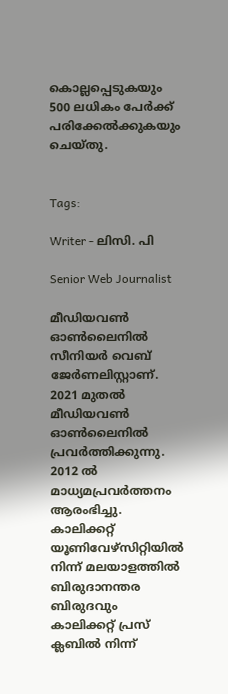കൊല്ലപ്പെടുകയും 500 ലധികം പേർക്ക് പരിക്കേൽക്കുകയും ചെയ്തു.


Tags:

Writer - ലിസി. പി

Senior Web Journalist

മീഡിയവൺ ഓൺലൈനിൽ സീനിയർ വെബ് ജേർണലിസ്റ്റാണ്. 2021 മുതൽ മീഡിയവൺ ഓൺലൈനിൽ പ്രവർത്തിക്കുന്നു. 2012 ല്‍ മാധ്യമപ്രവര്‍ത്തനം ആരംഭിച്ചു. കാലിക്കറ്റ് യൂണിവേഴ്‌സിറ്റിയിൽ നിന്ന് മലയാളത്തിൽ ബിരുദാനന്തര ബിരുദവും കാലിക്കറ്റ് പ്രസ് ക്ലബിൽ നിന്ന്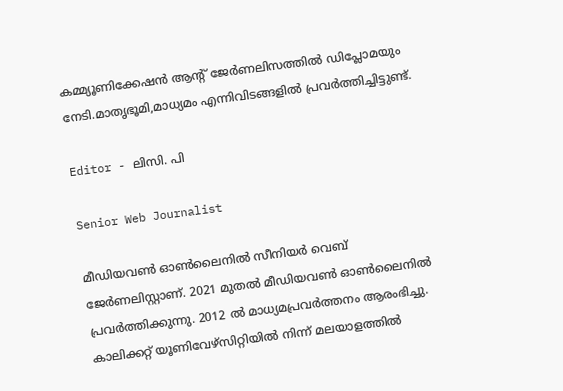കമ്മ്യൂണിക്കേഷൻ ആന്റ് ജേർണലിസത്തിൽ ഡിപ്ലോമയും നേടി.മാതൃഭൂമി,മാധ്യമം എന്നിവിടങ്ങളിൽ പ്രവർത്തിച്ചിട്ടുണ്ട്.

Editor - ലിസി. പി

Senior Web Journalist

മീഡിയവൺ ഓൺലൈനിൽ സീനിയർ വെബ് ജേർണലിസ്റ്റാണ്. 2021 മുതൽ മീഡിയവൺ ഓൺലൈനിൽ പ്രവർത്തിക്കുന്നു. 2012 ല്‍ മാധ്യമപ്രവര്‍ത്തനം ആരംഭിച്ചു. കാലിക്കറ്റ് യൂണിവേഴ്‌സിറ്റിയിൽ നിന്ന് മലയാളത്തിൽ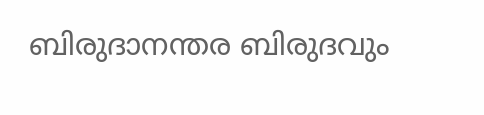ബിരുദാനന്തര ബിരുദവും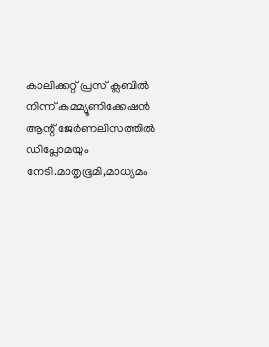കാലിക്കറ്റ് പ്രസ് ക്ലബിൽ നിന്ന് കമ്മ്യൂണിക്കേഷൻ ആന്റ് ജേർണലിസത്തിൽ ഡിപ്ലോമയും നേടി.മാതൃഭൂമി,മാധ്യമം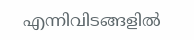എന്നിവിടങ്ങളിൽ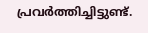പ്രവർത്തിച്ചിട്ടുണ്ട്.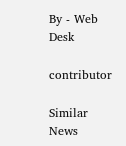By - Web Desk

contributor

Similar News